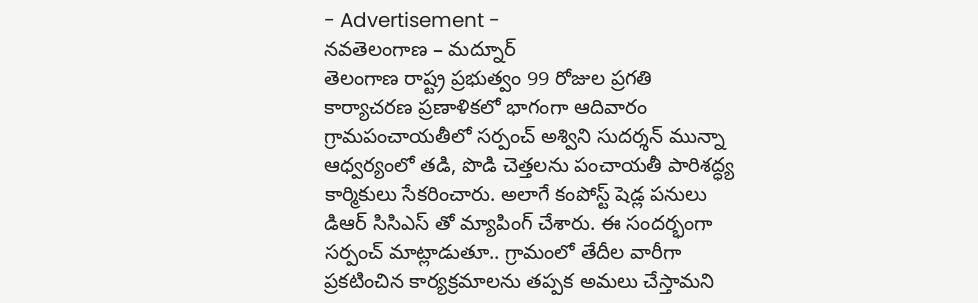- Advertisement -
నవతెలంగాణ – మద్నూర్
తెలంగాణ రాష్ట్ర ప్రభుత్వం 99 రోజుల ప్రగతి కార్యాచరణ ప్రణాళికలో భాగంగా ఆదివారం గ్రామపంచాయతీలో సర్పంచ్ అశ్విని సుదర్శన్ మున్నా ఆధ్వర్యంలో తడి, పొడి చెత్తలను పంచాయతీ పారిశద్ధ్య కార్మికులు సేకరించారు. అలాగే కంపోస్ట్ షెడ్ల పనులు డిఆర్ సిసిఎస్ తో మ్యాపింగ్ చేశారు. ఈ సందర్భంగా సర్పంచ్ మాట్లాడుతూ.. గ్రామంలో తేదీల వారీగా ప్రకటించిన కార్యక్రమాలను తప్పక అమలు చేస్తామని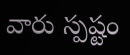వారు స్పష్టం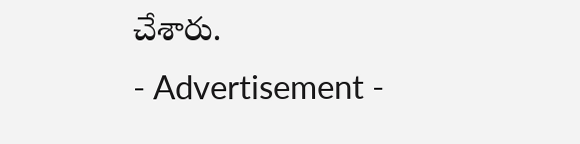చేశారు.
- Advertisement -